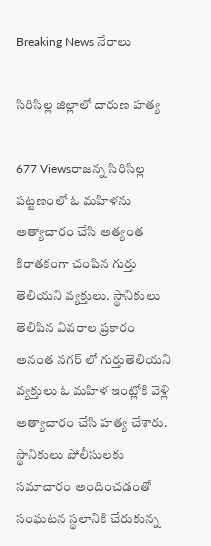Breaking News నేరాలు

సిరిసిల్ల జిల్లాలో దారుణ హత్య

677 Viewsరాజన్న సిరిసిల్ల పట్టణంలో ఓ మహిళను అత్యాచారం చేసి అత్యంత కిరాతకంగా చంపిన గుర్తు తెలియని వ్యక్తులు. స్థానికులు తెలిపిన వివరాల ప్రకారం అనంత నగర్ లో గుర్తుతెలియని వ్యక్తులు ఓ మహిళ ఇంట్లోకి వెళ్లి అత్యాచారం చేసి హత్య చేశారు. స్థానికులు పోలీసులకు సమాచారం అందించడంతో సంఘటన స్థలానికి చేరుకున్న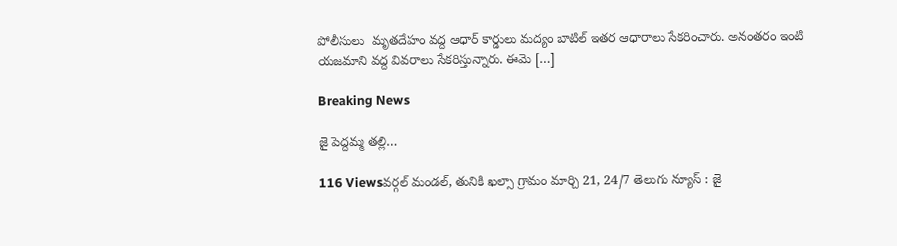పోలీసులు  మృతదేహం వద్ద ఆధార్ కార్డులు మద్యం బాటిల్ ఇతర ఆధారాలు సేకరించారు. అనంతరం ఇంటి యజమాని వద్ద వివరాలు సేకరిస్తున్నారు. ఈమె […]

Breaking News

జై పెద్దమ్మ తల్లి…

116 Viewsవర్గల్ మండల్, తునికి ఖల్సా గ్రామం మార్చి 21, 24/7 తెలుగు న్యూస్ : జై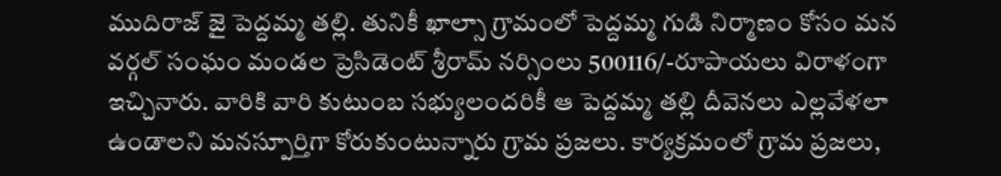ముదిరాజ్ జై పెద్దమ్మ తల్లి. తునికీ ఖాల్సా గ్రామంలో పెద్దమ్మ గుడి నిర్మాణం కోసం మన వర్గల్ సంఘం మండల ప్రెసిడెంట్ శ్రీరామ్ నర్సింలు 500116/-రూపాయలు విరాళంగా ఇచ్చినారు. వారికి వారి కుటుంబ సభ్యులందరికీ ఆ పెద్దమ్మ తల్లి దీవెనలు ఎల్లవేళలా ఉండాలని మనస్పూర్తిగా కోరుకుంటున్నారు గ్రామ ప్రజలు. కార్యక్రమంలో గ్రామ ప్రజలు,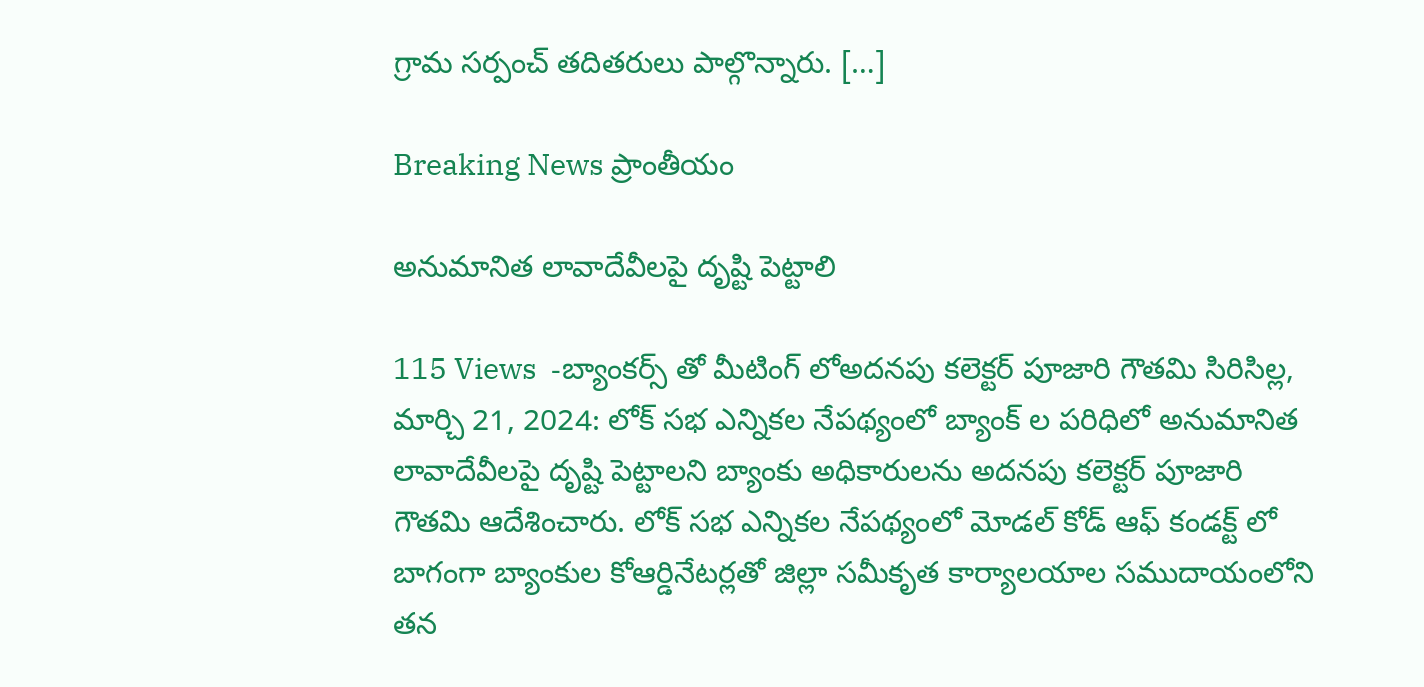గ్రామ సర్పంచ్ తదితరులు పాల్గొన్నారు. […]

Breaking News ప్రాంతీయం

అనుమానిత లావాదేవీలపై దృష్టి పెట్టాలి

115 Views  -బ్యాంకర్స్ తో మీటింగ్ లోఅదనపు కలెక్టర్ పూజారి గౌతమి సిరిసిల్ల, మార్చి 21, 2024: లోక్ సభ ఎన్నికల నేపథ్యంలో బ్యాంక్ ల పరిధిలో అనుమానిత లావాదేవీలపై దృష్టి పెట్టాలని బ్యాంకు అధికారులను అదనపు కలెక్టర్ పూజారి గౌతమి ఆదేశించారు. లోక్ సభ ఎన్నికల నేపథ్యంలో మోడల్ కోడ్ ఆఫ్ కండక్ట్ లో బాగంగా బ్యాంకుల కోఆర్డినేటర్లతో జిల్లా సమీకృత కార్యాలయాల సముదాయంలోని తన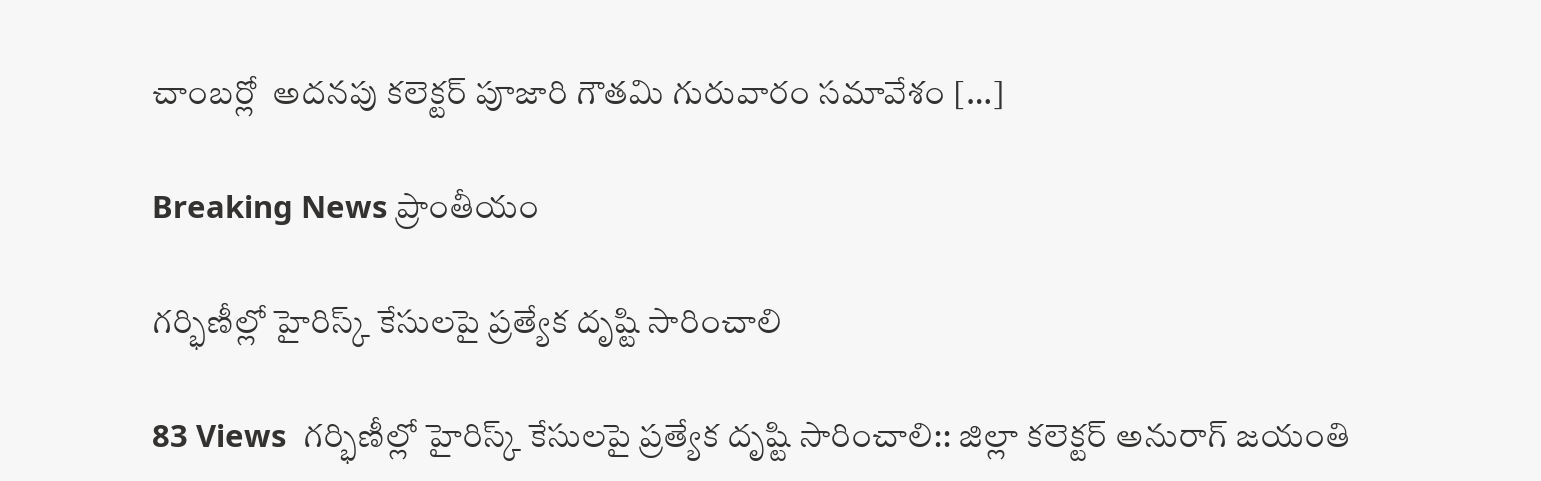చాంబర్లో  అదనపు కలెక్టర్ పూజారి గౌతమి గురువారం సమావేశం […]

Breaking News ప్రాంతీయం

గర్భిణీల్లో హైరిస్క్ కేసులపై ప్రత్యేక దృష్టి సారించాలి

83 Views  గర్భిణీల్లో హైరిస్క్ కేసులపై ప్రత్యేక దృష్టి సారించాలి:: జిల్లా కలెక్టర్ అనురాగ్ జయంతి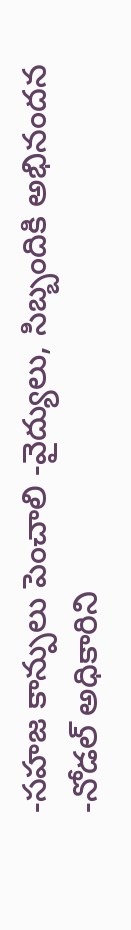-సహజ కాన్పులు పెంచాలి -వైద్యులు, సిబ్బందికి అభినందన -నోడల్ అధికారిని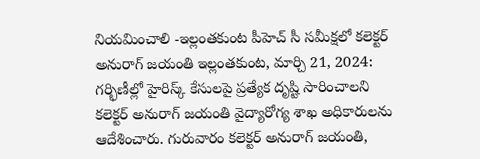నియమించాలి -ఇల్లంతకుంట పీహెచ్ సీ సమీక్షలో కలెక్టర్ అనురాగ్ జయంతి ఇల్లంతకుంట, మార్చి 21, 2024: గర్భిణీల్లో హైరిస్క్ కేసులపై ప్రత్యేక దృష్టి సారించాలని కలెక్టర్ అనురాగ్ జయంతి వైద్యారోగ్య శాఖ అధికారులను ఆదేశించారు. గురువారం కలెక్టర్ అనురాగ్ జయంతి,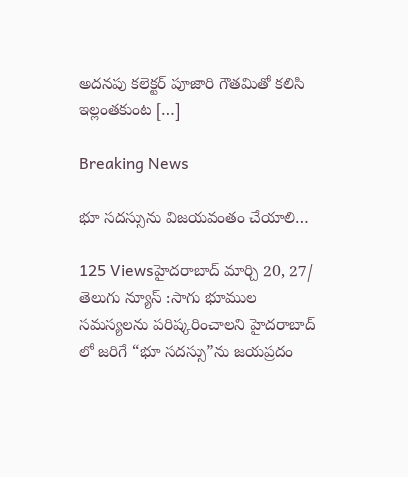అదనపు కలెక్టర్ పూజారి గౌతమితో కలిసి ఇల్లంతకుంట […]

Breaking News

భూ సదస్సును విజయవంతం చేయాలి…

125 Viewsహైదరాబాద్ మార్చి 20, 27/ తెలుగు న్యూస్ :సాగు భూముల సమస్యలను పరిష్కరించాలని హైదరాబాద్ లో జరిగే “భూ సదస్సు”ను జయప్రదం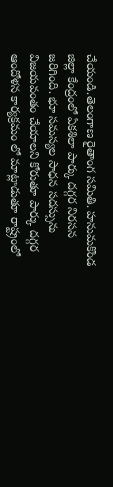చేయండి.తెలంగాణ రైతాంగ సమితి. హనుమకొండ జిల్లా కేంద్రంలో ఏకశిలా పార్కు దగ్గర నిరసన జరిగింది. భూ సమస్యల సాధన సదస్సును విజయవంతం చేయాలని కోరుతూ పార్కు దగ్గర ఆందోళన కార్యక్రమం లో మాట్లాడుతూ రాష్ట్రంలో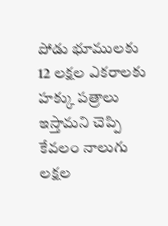పోడు భూములకు 12 లక్షల ఎకరాలకు హక్కు పత్రాలు ఇస్తామని చెప్పి కేవలం నాలుగు లక్షల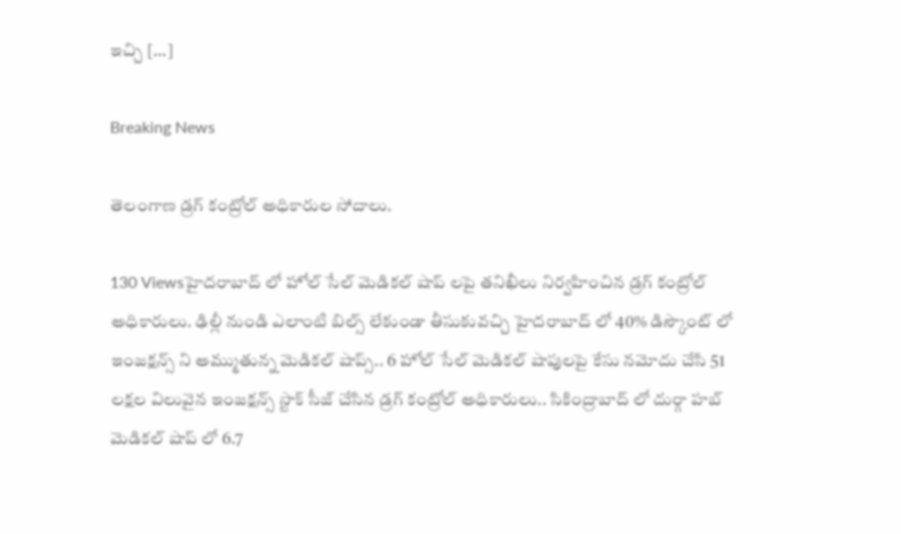ఇచ్చి […]

Breaking News

తెలంగాణ డ్రగ్ కంట్రోల్ అధికారుల సోదాలు.

130 Viewsహైదరాబాద్ లో హోల్ సేల్ మెడికల్ షాప్ లపై తనిఖీలు నిర్వహించిన డ్రగ్ కంట్రోల్ అధికారులు. ఢిల్లీ నుండి ఎలాంటి బిల్స్ లేకుండా తీసుకువచ్చి హైదరాబాద్ లో 40% డిస్కౌంట్ లో ఇంజక్షన్స్ ని అమ్ముతున్న మెడికల్ షాప్స్.. 6 హోల్ సేల్ మెడికల్ షాపులపై కేసు నమోదు చేసి 51 లక్షల విలువైన ఇంజక్షన్స్ స్టాక్ సీజ్ చేసిన డ్రగ్ కంట్రోల్ అధికారులు.. సికింద్రాబాద్ లో దుర్గా హబ్ మెడికల్ షాప్ లో 6.7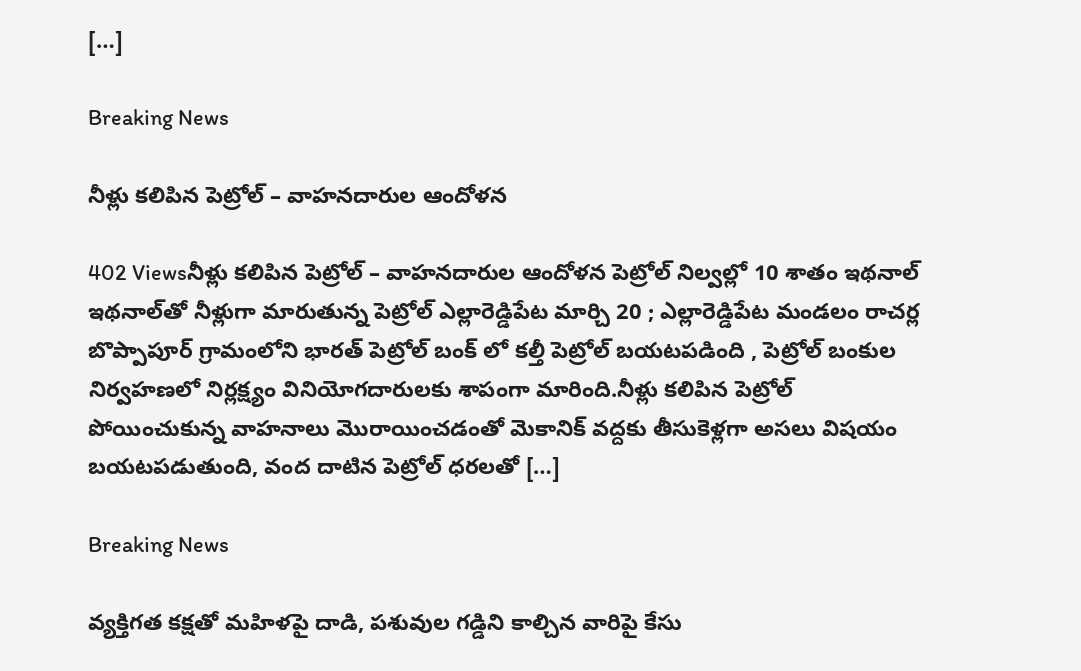[…]

Breaking News

నీళ్లు కలిపిన పెట్రోల్ – వాహనదారుల ఆందోళన

402 Viewsనీళ్లు కలిపిన పెట్రోల్ – వాహనదారుల ఆందోళన పెట్రోల్‌ నిల్వల్లో 10 శాతం ఇథనాల్‌ ఇథనాల్‌తో నీళ్లుగా మారుతున్న పెట్రోల్‌ ఎల్లారెడ్డిపేట మార్చి 20 ; ఎల్లారెడ్డిపేట మండలం రాచర్ల బొప్పాపూర్ గ్రామంలోని భారత్ పెట్రోల్ బంక్ లో కల్తీ పెట్రోల్ బయటపడింది , పెట్రోల్‌ బంకుల నిర్వహణలో నిర్లక్ష్యం వినియోగదారులకు శాపంగా మారింది.నీళ్లు కలిపిన పెట్రోల్ పోయించుకున్న వాహనాలు మొరాయించడంతో మెకానిక్ వద్దకు తీసుకెళ్లగా అసలు విషయం బయటపడుతుంది, వంద దాటిన పెట్రోల్ ధరలతో […]

Breaking News

వ్యక్తిగత కక్షతో మహిళపై దాడి, పశువుల గడ్డిని కాల్చిన వారిపై కేసు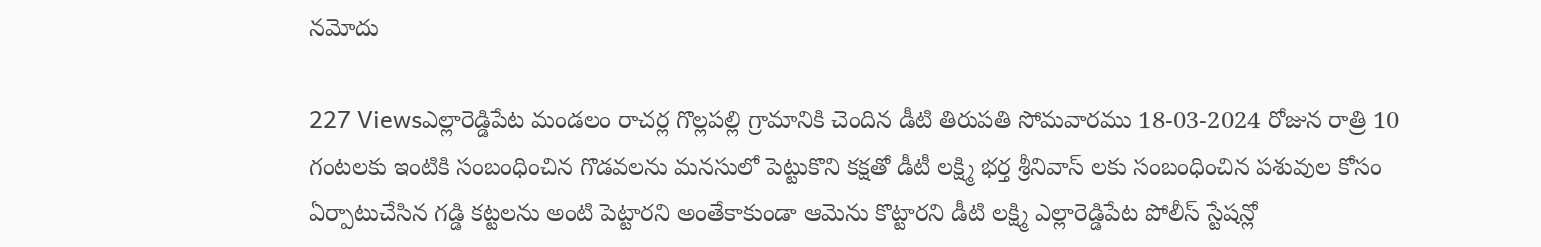నమోదు

227 Viewsఎల్లారెడ్డిపేట మండలం రాచర్ల గొల్లపల్లి గ్రామానికి చెందిన డీటి తిరుపతి సోమవారము 18-03-2024 రోజున రాత్రి 10 గంటలకు ఇంటికి సంబంధించిన గొడవలను మనసులో పెట్టుకొని కక్షతో డీటీ లక్ష్మి భర్త శ్రీనివాస్ లకు సంబంధించిన పశువుల కోసం ఏర్పాటుచేసిన గడ్డి కట్టలను అంటి పెట్టారని అంతేకాకుండా ఆమెను కొట్టారని డీటి లక్ష్మి ఎల్లారెడ్డిపేట పోలీస్ స్టేషన్లో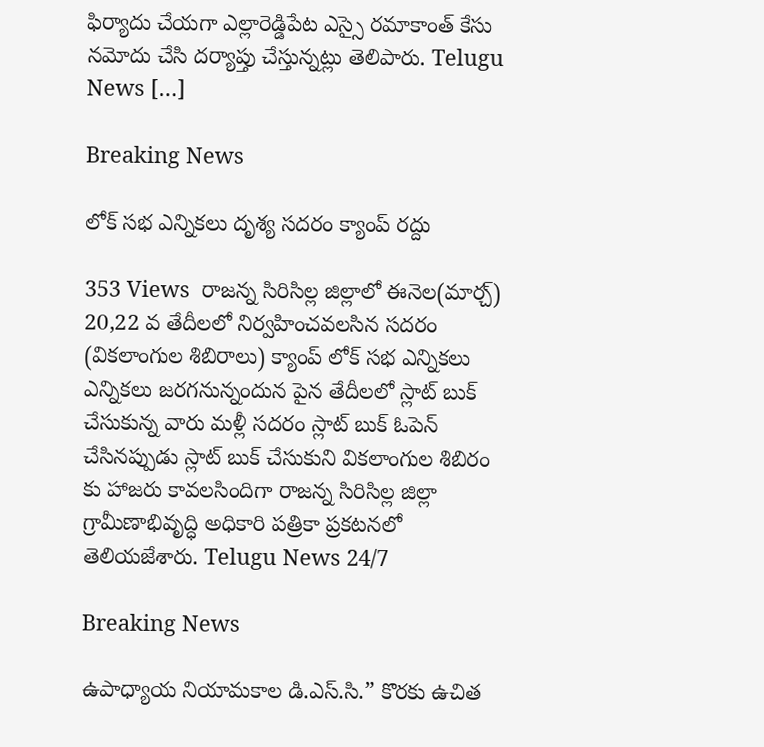ఫిర్యాదు చేయగా ఎల్లారెడ్డిపేట ఎస్సై రమాకాంత్ కేసు నమోదు చేసి దర్యాప్తు చేస్తున్నట్లు తెలిపారు. Telugu News […]

Breaking News

లోక్ సభ ఎన్నికలు దృశ్య సదరం క్యాంప్ రద్దు

353 Views  రాజన్న సిరిసిల్ల జిల్లాలో ఈనెల(మార్చ్) 20,22 వ తేదీలలో నిర్వహించవలసిన సదరం (వికలాంగుల శిబిరాలు) క్యాంప్ లోక్ సభ ఎన్నికలు ఎన్నికలు జరగనున్నందున పైన తేదీలలో స్లాట్ బుక్ చేసుకున్న వారు మళ్లీ సదరం స్లాట్ బుక్ ఓపెన్ చేసినప్పుడు స్లాట్ బుక్ చేసుకుని వికలాంగుల శిబిరం కు హాజరు కావలసిందిగా రాజన్న సిరిసిల్ల జిల్లా గ్రామీణాభివృద్ధి అధికారి పత్రికా ప్రకటనలో తెలియజేశారు. Telugu News 24/7

Breaking News

ఉపాధ్యాయ నియామకాల డి.ఎస్.సి.” కొరకు ఉచిత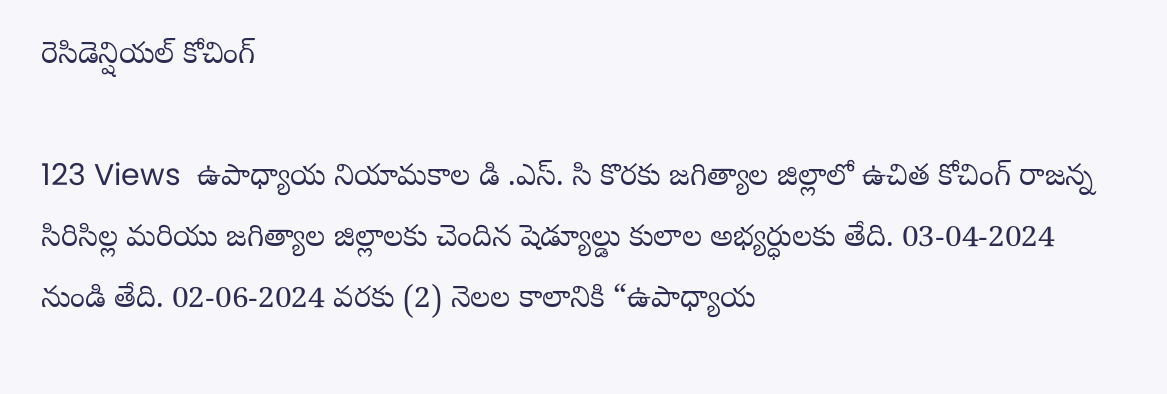రెసిడెన్షియల్ కోచింగ్

123 Views  ఉపాధ్యాయ నియామకాల డి .ఎస్. సి కొరకు జగిత్యాల జిల్లాలో ఉచిత కోచింగ్ రాజన్న సిరిసిల్ల మరియు జగిత్యాల జిల్లాలకు చెందిన షెడ్యూల్డు కులాల అభ్యర్ధులకు తేది. 03-04-2024 నుండి తేది. 02-06-2024 వరకు (2) నెలల కాలానికి “ఉపాధ్యాయ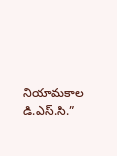నియామకాల డి.ఎస్.సి.”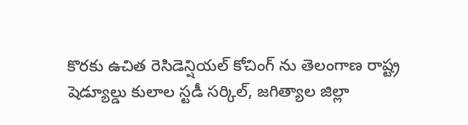కొరకు ఉచిత రెసిడెన్షియల్ కోచింగ్ ను తెలంగాణ రాష్ట్ర షెడ్యూల్డు కులాల స్టడీ సర్కిల్, జగిత్యాల జిల్లా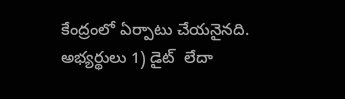కేంద్రంలో ఏర్పాటు చేయనైనది. అభ్యర్థులు 1) డైట్  లేదా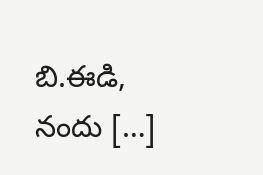బి.ఈడి, నందు […]